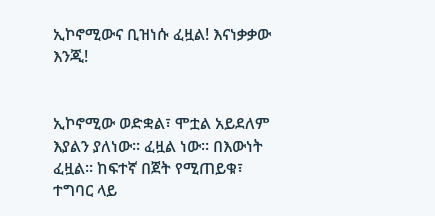ኢኮኖሚውና ቢዝነሱ ፈዟል! እናነቃቃው እንጂ!


ኢኮኖሚው ወድቋል፣ ሞቷል አይደለም እያልን ያለነው፡፡ ፈዟል ነው፡፡ በእውነት  ፈዟል፡፡ ከፍተኛ በጀት የሚጠይቁ፣ ተግባር ላይ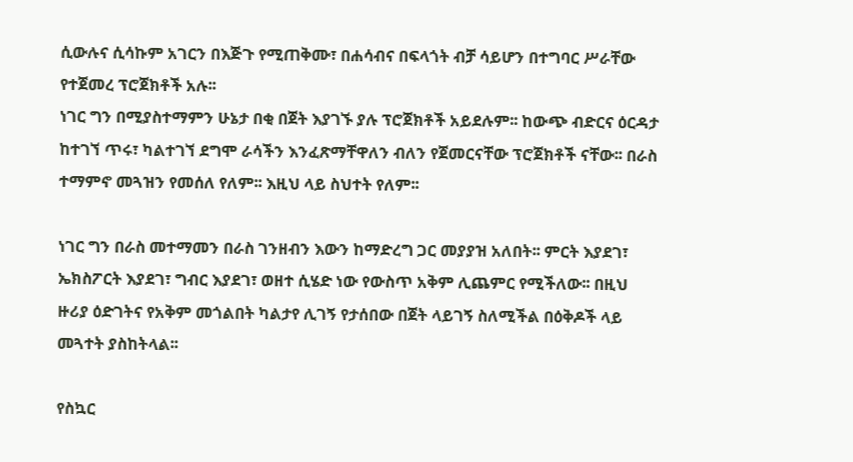ሲውሉና ሲሳኩም አገርን በእጅጉ የሚጠቅሙ፣ በሐሳብና በፍላጎት ብቻ ሳይሆን በተግባር ሥራቸው የተጀመረ ፕሮጀክቶች አሉ፡፡
ነገር ግን በሚያስተማምን ሁኔታ በቂ በጀት እያገኙ ያሉ ፕሮጀክቶች አይደሉም፡፡ ከውጭ ብድርና ዕርዳታ ከተገኘ ጥሩ፣ ካልተገኘ ደግሞ ራሳችን እንፈጽማቸዋለን ብለን የጀመርናቸው ፕሮጀክቶች ናቸው፡፡ በራስ ተማምኖ መጓዝን የመሰለ የለም፡፡ እዚህ ላይ ስህተት የለም፡፡

ነገር ግን በራስ መተማመን በራስ ገንዘብን እውን ከማድረግ ጋር መያያዝ አለበት፡፡ ምርት እያደገ፣ ኤክስፖርት እያደገ፣ ግብር እያደገ፣ ወዘተ ሲሄድ ነው የውስጥ አቅም ሊጨምር የሚችለው፡፡ በዚህ ዙሪያ ዕድገትና የአቅም መጎልበት ካልታየ ሊገኝ የታሰበው በጀት ላይገኝ ስለሚችል በዕቅዶች ላይ መጓተት ያስከትላል፡፡

የስኳር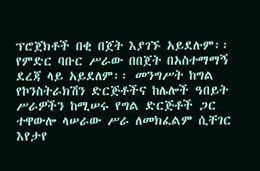ፕሮጀክቶች በቂ በጀት እያገኙ አይደሉም፡፡ የምድር ባቡር ሥራው በበጀት በአስተማማኝ ደረጃ ላይ አይደለም፡፡ መንግሥት ከግል የኮንስትራክሽን ድርጅቶችና ከሌሎች ዓበይት ሥራዎችን ከሚሠሩ የግል ድርጅቶች ጋር ተዋውሎ ላሠራው ሥራ ለመክፈልም ሲቸገር እየታየ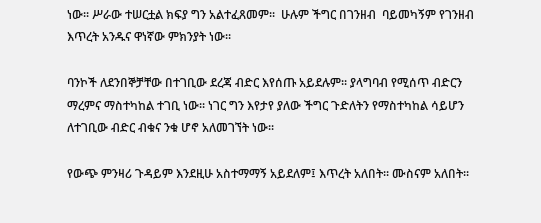ነው፡፡ ሥራው ተሠርቷል ክፍያ ግን አልተፈጸመም፡፡  ሁሉም ችግር በገንዘብ  ባይመካኝም የገንዘብ እጥረት አንዱና ዋነኛው ምክንያት ነው፡፡

ባንኮች ለደንበኞቻቸው በተገቢው ደረጃ ብድር እየሰጡ አይደሉም፡፡ ያላግባብ የሚሰጥ ብድርን ማረምና ማስተካከል ተገቢ ነው፡፡ ነገር ግን እየታየ ያለው ችግር ጉድለትን የማስተካከል ሳይሆን ለተገቢው ብድር ብቁና ንቁ ሆኖ አለመገኘት ነው፡፡

የውጭ ምንዛሪ ጉዳይም እንደዚሁ አስተማማኝ አይደለም፤ እጥረት አለበት፡፡ ሙስናም አለበት፡፡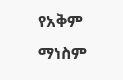የአቅም ማነስም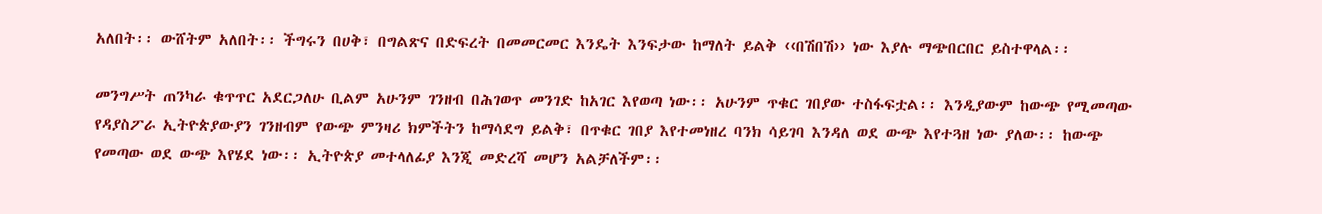አለበት፡፡ ውሸትም አለበት፡፡ ችግሩን በሀቅ፣ በግልጽና በድፍረት በመመርመር እንዴት እንፍታው ከማለት ይልቅ ‹‹በሽበሽ›› ነው እያሉ ማጭበርበር ይስተዋላል፡፡

መንግሥት ጠንካራ ቁጥጥር አደርጋለሁ ቢልም አሁንም ገንዘብ በሕገወጥ መንገድ ከአገር እየወጣ ነው፡፡ አሁንም ጥቁር ገበያው ተስፋፍቷል፡፡ እንዲያውም ከውጭ የሚመጣው የዳያስፖራ ኢትዮጵያውያን ገንዘብም የውጭ ምንዛሪ ክምችትን ከማሳደግ ይልቅ፣ በጥቁር ገበያ እየተመነዘረ ባንክ ሳይገባ እንዳለ ወደ ውጭ እየተጓዘ ነው ያለው፡፡ ከውጭ የመጣው ወደ ውጭ እየሄደ ነው፡፡ ኢትዮጵያ መተላለፊያ እንጂ መድረሻ መሆን አልቻለችም፡፡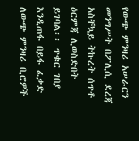የውጭ ምንዛሪ አሠራርን መንግሥት በፖሊሲ ደረጃ አስቸኳይ ትኩረት ሰጥቶ ዕርምጃ ሊወስድበት ይገባል፡፡ ጥቁር ገበያ እንዲጠፋ በይፋ ፈቃድ ለውጭ ምንዛሪ ቢሮዎች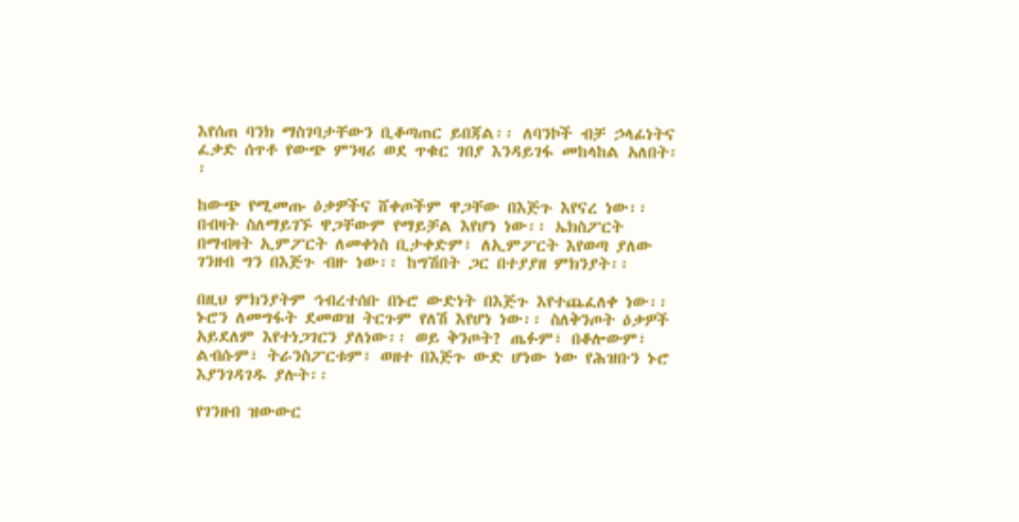እየሰጠ ባንክ ማስገባታቸውን ቢቆጣጠር ይበጃል፡፡ ለባንኮች ብቻ ኃላፊነትና ፈቃድ ሰጥቶ የውጭ ምንዛሪ ወደ ጥቁር ገበያ እንዳይገፋ መከላከል አለበት፡፡

ከውጭ የሚመጡ ዕቃዎችና ሸቀጦችም ዋጋቸው በእጅጉ እየናረ ነው፡፡ በብዛት ስለማይገኙ ዋጋቸውም የማይቻል እየሆነ ነው፡፡ ኤክስፖርት በማብዛት ኢምፖርት ለመቀነስ ቢታቀድም፣ ለኢምፖርት እየወጣ ያለው ገንዘብ ግን በእጅጉ ብዙ ነው፡፡ ከግሽበት ጋር በተያያዘ ምክንያት፡፡

በዚህ ምክንያትም ኅብረተሰቡ በኑሮ ውድነት በእጅጉ እየተጨፈለቀ ነው፡፡  ኑሮን ለመግፋት ደመወዝ ትርጉም የለሽ እየሆነ ነው፡፡ ስለቅንጦት ዕቃዎች አይደለም እየተነጋገርን ያለነው፡፡ ወይ ቅንጦት? ጤፉም፣ በቆሎውም፣ ልብሱም፣ ትራንስፖርቱም፣ ወዘተ በእጅጉ ውድ ሆነው ነው የሕዝቡን ኑሮ እያንገዳገዱ ያሉት፡፡

የገንዘብ ዝውውር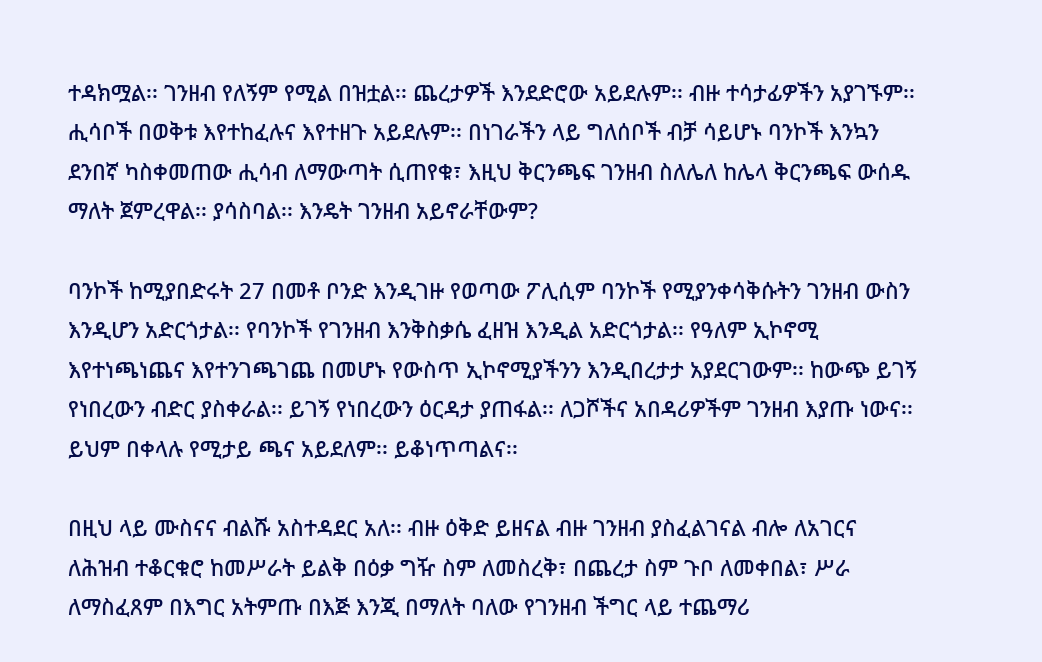ተዳክሟል፡፡ ገንዘብ የለኝም የሚል በዝቷል፡፡ ጨረታዎች እንደድሮው አይደሉም፡፡ ብዙ ተሳታፊዎችን አያገኙም፡፡ ሒሳቦች በወቅቱ እየተከፈሉና እየተዘጉ አይደሉም፡፡ በነገራችን ላይ ግለሰቦች ብቻ ሳይሆኑ ባንኮች እንኳን ደንበኛ ካስቀመጠው ሒሳብ ለማውጣት ሲጠየቁ፣ እዚህ ቅርንጫፍ ገንዘብ ስለሌለ ከሌላ ቅርንጫፍ ውሰዱ ማለት ጀምረዋል፡፡ ያሳስባል፡፡ እንዴት ገንዘብ አይኖራቸውም?

ባንኮች ከሚያበድሩት 27 በመቶ ቦንድ እንዲገዙ የወጣው ፖሊሲም ባንኮች የሚያንቀሳቅሱትን ገንዘብ ውስን እንዲሆን አድርጎታል፡፡ የባንኮች የገንዘብ እንቅስቃሴ ፈዘዝ እንዲል አድርጎታል፡፡ የዓለም ኢኮኖሚ እየተነጫነጨና እየተንገጫገጨ በመሆኑ የውስጥ ኢኮኖሚያችንን እንዲበረታታ አያደርገውም፡፡ ከውጭ ይገኝ የነበረውን ብድር ያስቀራል፡፡ ይገኝ የነበረውን ዕርዳታ ያጠፋል፡፡ ለጋሾችና አበዳሪዎችም ገንዘብ እያጡ ነውና፡፡ ይህም በቀላሉ የሚታይ ጫና አይደለም፡፡ ይቆነጥጣልና፡፡

በዚህ ላይ ሙስናና ብልሹ አስተዳደር አለ፡፡ ብዙ ዕቅድ ይዘናል ብዙ ገንዘብ ያስፈልገናል ብሎ ለአገርና ለሕዝብ ተቆርቁሮ ከመሥራት ይልቅ በዕቃ ግዥ ስም ለመስረቅ፣ በጨረታ ስም ጉቦ ለመቀበል፣ ሥራ ለማስፈጸም በእግር አትምጡ በእጅ እንጂ በማለት ባለው የገንዘብ ችግር ላይ ተጨማሪ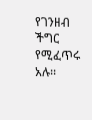የገንዘብ ችግር የሚፈጥሩ አሉ፡፡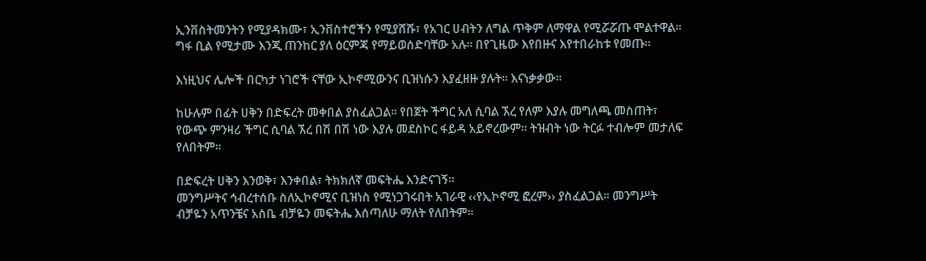ኢንቨስትመንትን የሚያዳክሙ፣ ኢንቨስተሮችን የሚያሸሹ፣ የአገር ሀብትን ለግል ጥቅም ለማዋል የሚሯሯጡ ሞልተዋል፡፡ ግፋ ቢል የሚታሙ እንጂ ጠንከር ያለ ዕርምጃ የማይወሰድባቸው አሉ፡፡ በየጊዜው እየበዙና እየተበራከቱ የመጡ፡፡

እነዚህና ሌሎች በርካታ ነገሮች ናቸው ኢኮኖሚውንና ቢዝነሱን እያፈዘዙ ያሉት፡፡ እናነቃቃው፡፡

ከሁሉም በፊት ሀቅን በድፍረት መቀበል ያስፈልጋል፡፡ የበጀት ችግር አለ ሲባል ኧረ የለም እያሉ መግለጫ መስጠት፣ የውጭ ምንዛሪ ችግር ሲባል ኧረ በሽ በሽ ነው እያሉ መደስኮር ፋይዳ አይኖረውም፡፡ ትዝብት ነው ትርፉ ተብሎም መታለፍ የለበትም፡፡

በድፍረት ሀቅን እንወቅ፣ እንቀበል፣ ትክክለኛ መፍትሔ እንድናገኝ፡፡
መንግሥትና ኅብረተሰቡ ስለኢኮኖሚና ቢዝነስ የሚነጋገሩበት አገራዊ ‹‹የኢኮኖሚ ፎረም›› ያስፈልጋል፡፡ መንግሥት ብቻዬን አጥንቼና አስቤ ብቻዬን መፍትሔ እሰጣለሁ ማለት የለበትም፡፡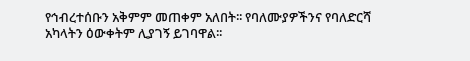የኅብረተሰቡን አቅምም መጠቀም አለበት፡፡ የባለሙያዎችንና የባለድርሻ አካላትን ዕውቀትም ሊያገኝ ይገባዋል፡፡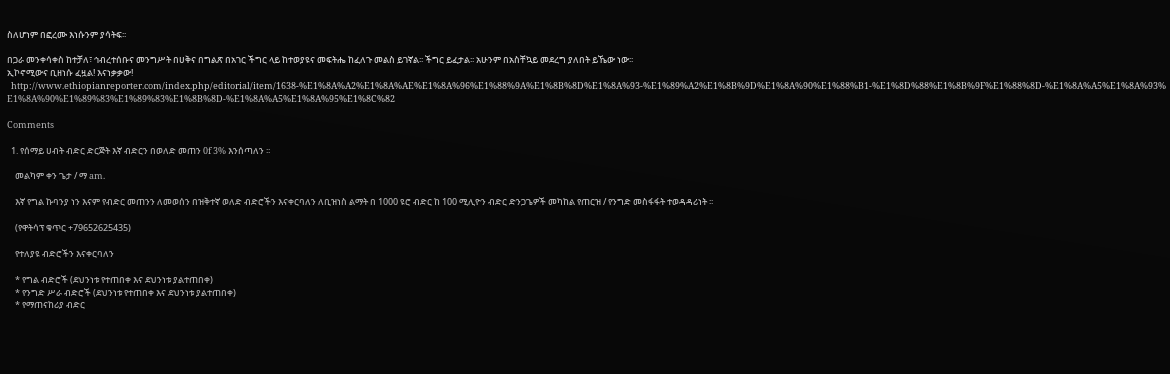ስለሆነም በፎረሙ እነሱንም ያሳትፍ፡፡

በጋራ መንቀሳቀስ ከተቻለ፣ ኅብረተሰቡና መንግሥት በሀቅና በግልጽ በአገር ችግር ላይ ከተወያዩና መፍትሔ ከፈለጉ መልስ ይገኛል፡፡ ችግር ይፈታል፡፡ አሁንም በአስቸኳይ መደረግ ያለበት ይኼው ነው፡፡
ኢኮኖሚውና ቢዘነሱ ፈዟል! እናነቃቃው!
  http://www.ethiopianreporter.com/index.php/editorial/item/1638-%E1%8A%A2%E1%8A%AE%E1%8A%96%E1%88%9A%E1%8B%8D%E1%8A%93-%E1%89%A2%E1%8B%9D%E1%8A%90%E1%88%B1-%E1%8D%88%E1%8B%9F%E1%88%8D-%E1%8A%A5%E1%8A%93%E1%8A%90%E1%89%83%E1%89%83%E1%8B%8D-%E1%8A%A5%E1%8A%95%E1%8C%82

Comments

  1. የሰማይ ሀብት ብድር ድርጅት እኛ ብድርን በወለድ መጠን 0f 3% እንሰጣለን ፡፡

    መልካም ቀን ጌታ / ማ am.

    እኛ የግል ኩባንያ ነን እናም የብድር መጠንን ለመወሰን በዝቅተኛ ወለድ ብድሮችን እናቀርባለን ለቢዝነስ ልማት በ 1000 ዩሮ ብድር ከ 100 ሚሊዮን ብድር ድንጋጌዎች መካከል የጠርዝ / የንግድ መስፋፋት ተወዳዳሪነት ፡፡

    (የዋትሳፕ ቁጥር +79652625435)

    የተለያዩ ብድሮችን እናቀርባለን

    * የግል ብድሮች (ደህንነቱ የተጠበቀ እና ደህንነቱ ያልተጠበቀ)
    * የንግድ ሥራ ብድሮች (ደህንነቱ የተጠበቀ እና ደህንነቱ ያልተጠበቀ)
    * የማጠናከሪያ ብድር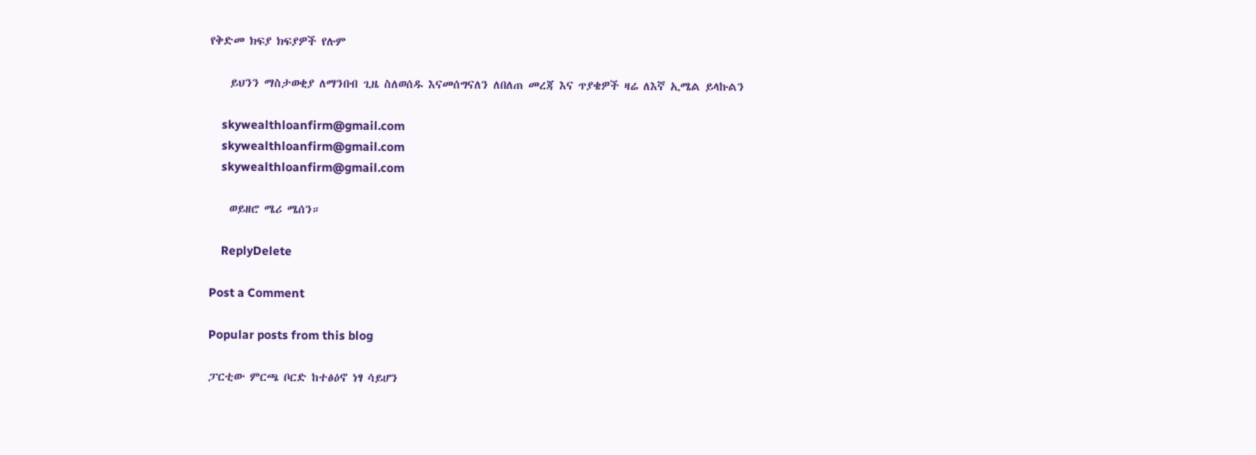የቅድመ ክፍያ ክፍያዎች የሉም

    ይህንን ማስታወቂያ ለማንበብ ጊዜ ስለወሰዱ እናመሰግናለን ለበለጠ መረጃ እና ጥያቄዎች ዛሬ ለእኛ ኢሜል ይላኩልን

    skywealthloanfirm@gmail.com
    skywealthloanfirm@gmail.com
    skywealthloanfirm@gmail.com

    ወይዘሮ ሜሪ ሜሰን።

    ReplyDelete

Post a Comment

Popular posts from this blog

ፓርቲው ምርጫ ቦርድ ከተፅዕኖ ነፃ ሳይሆን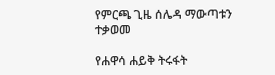የምርጫ ጊዜ ሰሌዳ ማውጣቱን ተቃወመ

የሐዋሳ ሐይቅ ትሩፋት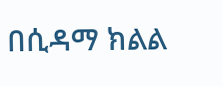በሲዳማ ክልል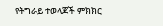የትግራይ ተወላጆች ምክክር